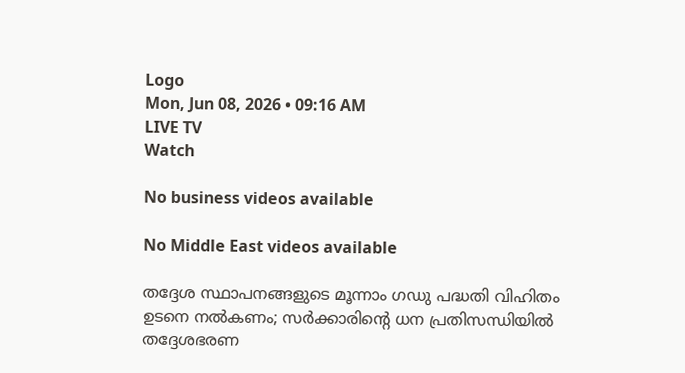Logo
Mon, Jun 08, 2026 • 09:16 AM
LIVE TV
Watch

No business videos available

No Middle East videos available

തദ്ദേശ സ്ഥാപനങ്ങളുടെ മൂന്നാം ഗഡു പദ്ധതി വിഹിതം ഉടനെ നൽകണം; സർക്കാരിന്‍റെ ധന പ്രതിസന്ധിയില്‍ തദ്ദേശഭരണ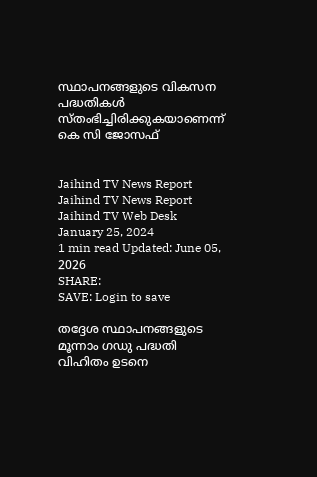സ്ഥാപനങ്ങളുടെ വികസന പദ്ധതികൾ സ്തംഭിച്ചിരിക്കുകയാണെന്ന് കെ സി ജോസഫ്


Jaihind TV News Report
Jaihind TV News Report
Jaihind TV Web Desk
January 25, 2024
1 min read Updated: June 05, 2026
SHARE:
SAVE: Login to save

തദ്ദേശ സ്ഥാപനങ്ങളുടെ മൂന്നാം ഗഡു പദ്ധതി വിഹിതം ഉടനെ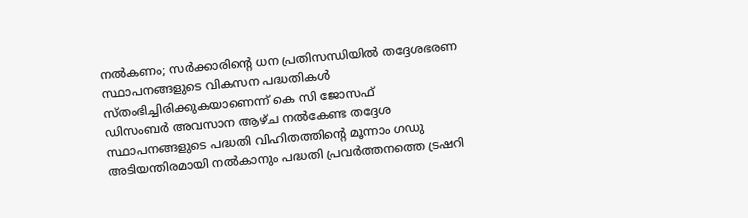നൽകണം; സർക്കാരിന്‍റെ ധന പ്രതിസന്ധിയില്‍ തദ്ദേശഭരണ സ്ഥാപനങ്ങളുടെ വികസന പദ്ധതികൾ സ്തംഭിച്ചിരിക്കുകയാണെന്ന് കെ സി ജോസഫ്
ഡിസംബർ അവസാന ആഴ്ച നൽകേണ്ട തദ്ദേശ സ്ഥാപനങ്ങളുടെ പദ്ധതി വിഹിതത്തിന്‍റെ മൂന്നാം ഗഡു അടിയന്തിരമായി നൽകാനും പദ്ധതി പ്രവർത്തനത്തെ ട്രഷറി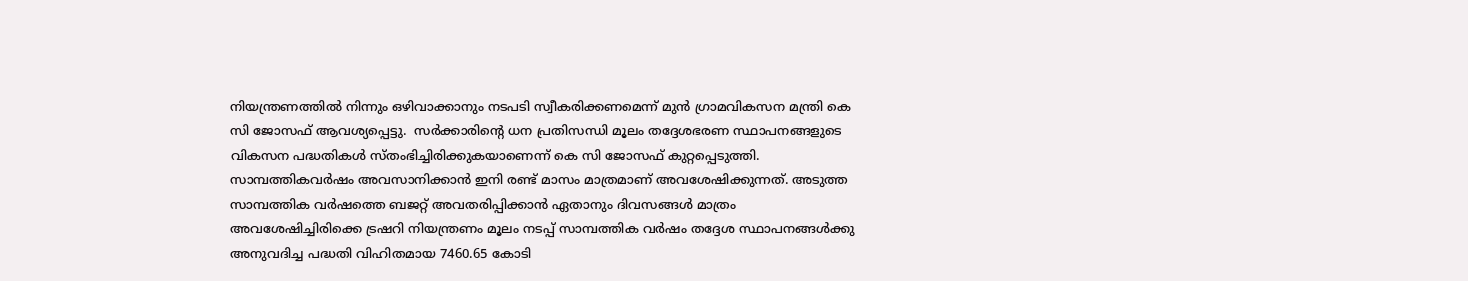നിയന്ത്രണത്തിൽ നിന്നും ഒഴിവാക്കാനും നടപടി സ്വീകരിക്കണമെന്ന് മുൻ ഗ്രാമവികസന മന്ത്രി കെ സി ജോസഫ് ആവശ്യപ്പെട്ടു.  സർക്കാരിന്‍റെ ധന പ്രതിസന്ധി മൂലം തദ്ദേശഭരണ സ്ഥാപനങ്ങളുടെ വികസന പദ്ധതികൾ സ്തംഭിച്ചിരിക്കുകയാണെന്ന് കെ സി ജോസഫ് കുറ്റപ്പെടുത്തി. സാമ്പത്തികവർഷം അവസാനിക്കാൻ ഇനി രണ്ട് മാസം മാത്രമാണ് അവശേഷിക്കുന്നത്. അടുത്ത സാമ്പത്തിക വർഷത്തെ ബജറ്റ് അവതരിപ്പിക്കാൻ ഏതാനും ദിവസങ്ങൾ മാത്രം അവശേഷിച്ചിരിക്കെ ട്രഷറി നിയന്ത്രണം മൂലം നടപ്പ് സാമ്പത്തിക വർഷം തദ്ദേശ സ്ഥാപനങ്ങൾക്കു അനുവദിച്ച പദ്ധതി വിഹിതമായ 7460.65 കോടി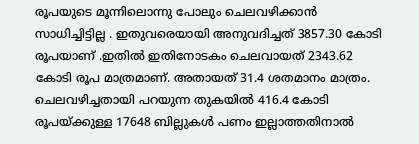രൂപയുടെ മൂന്നിലൊന്നു പോലും ചെലവഴിക്കാൻ സാധിച്ചിട്ടില്ല . ഇതുവരെയായി അനുവദിച്ചത് 3857.30 കോടി രൂപയാണ് .ഇതിൽ ഇതിനോടകം ചെലവായത് 2343.62 കോടി രൂപ മാത്രമാണ്. അതായത് 31.4 ശതമാനം മാത്രം. ചെലവഴിച്ചതായി പറയുന്ന തുകയിൽ 416.4 കോടി രൂപയ്ക്കുള്ള 17648 ബില്ലുകൾ പണം ഇല്ലാത്തതിനാൽ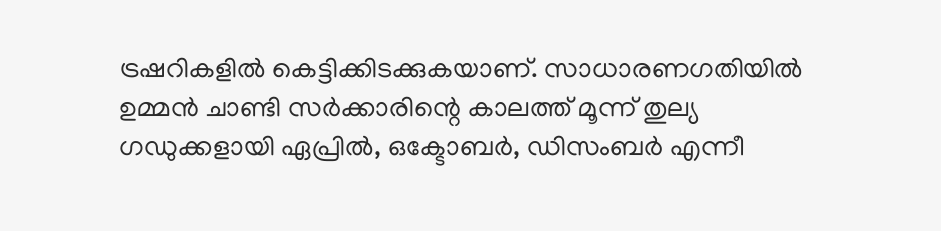ട്രഷറികളിൽ കെട്ടിക്കിടക്കുകയാണ്. സാധാരണഗതിയിൽ ഉമ്മൻ ചാണ്ടി സർക്കാരിന്റെ കാലത്ത് മൂന്ന് തുല്യ ഗഡുക്കളായി ഏപ്രിൽ, ഒക്ടോബർ, ഡിസംബർ എന്നീ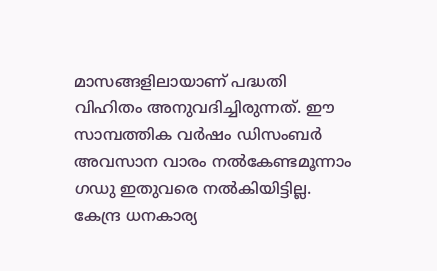മാസങ്ങളിലായാണ് പദ്ധതി വിഹിതം അനുവദിച്ചിരുന്നത്. ഈ സാമ്പത്തിക വർഷം ഡിസംബർ അവസാന വാരം നൽകേണ്ടമൂന്നാം ഗഡു ഇതുവരെ നൽകിയിട്ടില്ല. കേന്ദ്ര ധനകാര്യ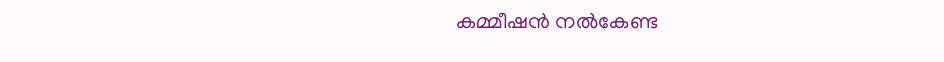കമ്മീഷൻ നൽകേണ്ട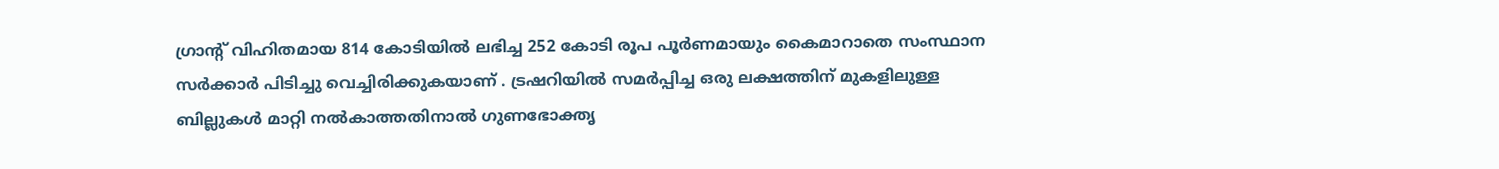ഗ്രാന്റ് വിഹിതമായ 814 കോടിയിൽ ലഭിച്ച 252 കോടി രൂപ പൂർണമായും കൈമാറാതെ സംസ്ഥാന സർക്കാർ പിടിച്ചു വെച്ചിരിക്കുകയാണ് . ട്രഷറിയിൽ സമർപ്പിച്ച ഒരു ലക്ഷത്തിന് മുകളിലുള്ള ബില്ലുകൾ മാറ്റി നൽകാത്തതിനാൽ ഗുണഭോക്തൃ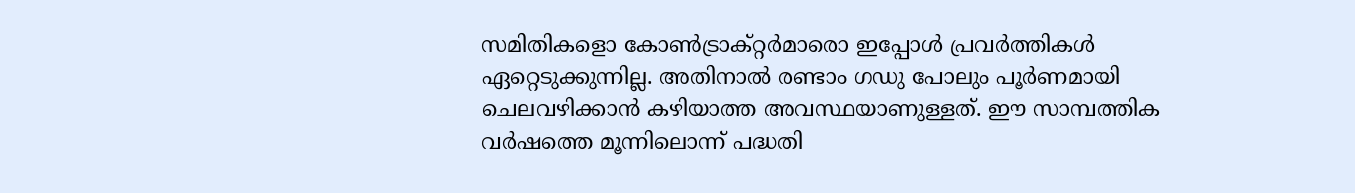സമിതികളൊ കോൺട്രാക്റ്റർമാരൊ ഇപ്പോൾ പ്രവർത്തികൾ ഏറ്റെടുക്കുന്നില്ല. അതിനാൽ രണ്ടാം ഗഡു പോലും പൂർണമായി ചെലവഴിക്കാൻ കഴിയാത്ത അവസ്ഥയാണുള്ളത്. ഈ സാമ്പത്തിക വർഷത്തെ മൂന്നിലൊന്ന് പദ്ധതി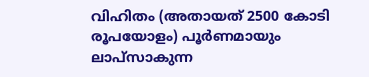വിഹിതം (അതായത് 2500 കോടി രൂപയോളം) പൂർണമായും ലാപ്സാകുന്ന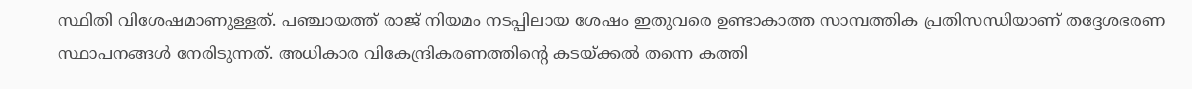സ്ഥിതി വിശേഷമാണുള്ളത്. പഞ്ചായത്ത് രാജ് നിയമം നടപ്പിലായ ശേഷം ഇതുവരെ ഉണ്ടാകാത്ത സാമ്പത്തിക പ്രതിസന്ധിയാണ് തദ്ദേശഭരണ സ്ഥാപനങ്ങൾ നേരിടുന്നത്. അധികാര വികേന്ദ്രികരണത്തിന്‍റെ കടയ്ക്കൽ തന്നെ കത്തി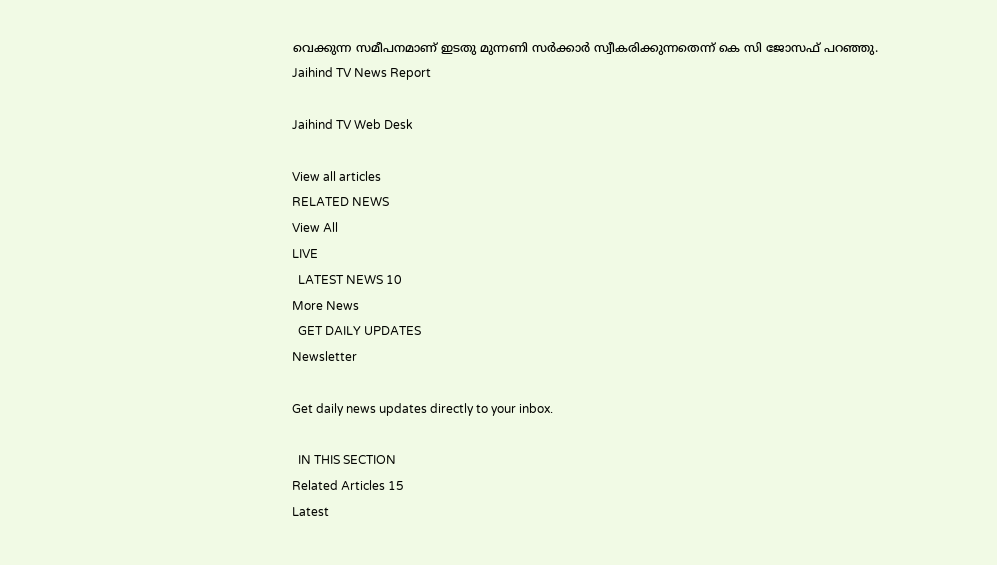വെക്കുന്ന സമീപനമാണ് ഇടതു മുന്നണി സർക്കാർ സ്വീകരിക്കുന്നതെന്ന് കെ സി ജോസഫ് പറഞ്ഞു.
Jaihind TV News Report

Jaihind TV Web Desk

View all articles
RELATED NEWS
View All
LIVE
  LATEST NEWS 10
More News
  GET DAILY UPDATES
Newsletter

Get daily news updates directly to your inbox.

  IN THIS SECTION
Related Articles 15
Latest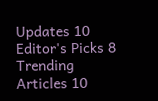Updates 10
Editor's Picks 8
Trending Articles 10